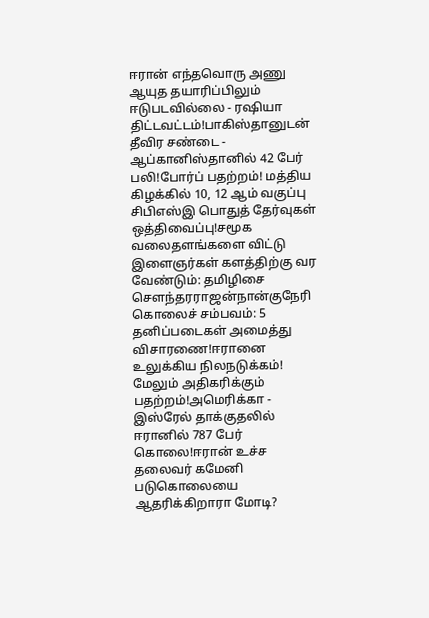ஈரான் எந்தவொரு அணு ஆயுத தயாரிப்பிலும் ஈடுபடவில்லை - ரஷியா திட்டவட்டம்!பாகிஸ்தானுடன் தீவிர சண்டை - ஆப்கானிஸ்தானில் 42 பேர் பலி!போர்ப் பதற்றம்! மத்திய கிழக்கில் 10, 12 ஆம் வகுப்பு சிபிஎஸ்இ பொதுத் தேர்வுகள் ஒத்திவைப்பு!சமூக வலைதளங்களை விட்டு இளைஞர்கள் களத்திற்கு வர வேண்டும்: தமிழிசை செளந்தரராஜன்நான்குநேரி கொலைச் சம்பவம்: 5 தனிப்படைகள் அமைத்து விசாரணை!ஈரானை உலுக்கிய நிலநடுக்கம்! மேலும் அதிகரிக்கும் பதற்றம்!அமெரிக்கா - இஸ்ரேல் தாக்குதலில் ஈரானில் 787 பேர் கொலை!ஈரான் உச்ச தலைவர் கமேனி படுகொலையை ஆதரிக்கிறாரா மோடி?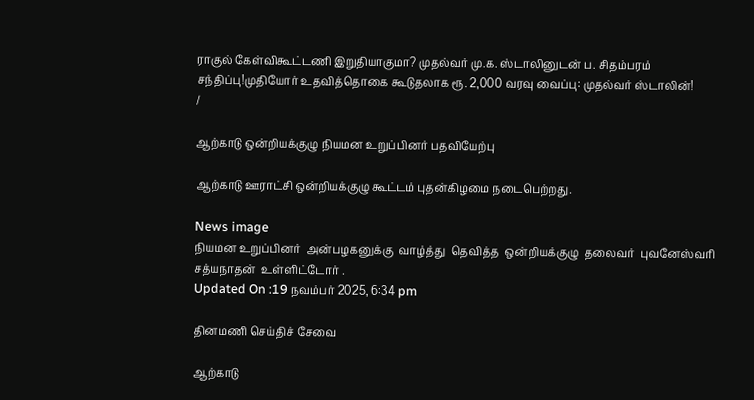ராகுல் கேள்விகூட்டணி இறுதியாகுமா? முதல்வர் மு.க. ஸ்டாலினுடன் ப. சிதம்பரம் சந்திப்பு!முதியோர் உதவித்தொகை கூடுதலாக ரூ. 2,000 வரவு வைப்பு: முதல்வர் ஸ்டாலின்!
/

ஆற்காடு ஒன்றியக்குழு நியமன உறுப்பினர் பதவியேற்பு

ஆற்காடு ஊராட்சி ஒன்றியக்குழு கூட்டம் புதன்கிழமை நடைபெற்றது.

News image
நியமன உறுப்பினர்  அன்பழகனுக்கு  வாழ்த்து  தெவித்த  ஒன்றியக்குழு  தலைவர்  புவனேஸ்வரி  சத்யநாதன்  உள்ளிட்டோர் .
Updated On :19 நவம்பர் 2025, 6:34 pm

தினமணி செய்திச் சேவை

ஆற்காடு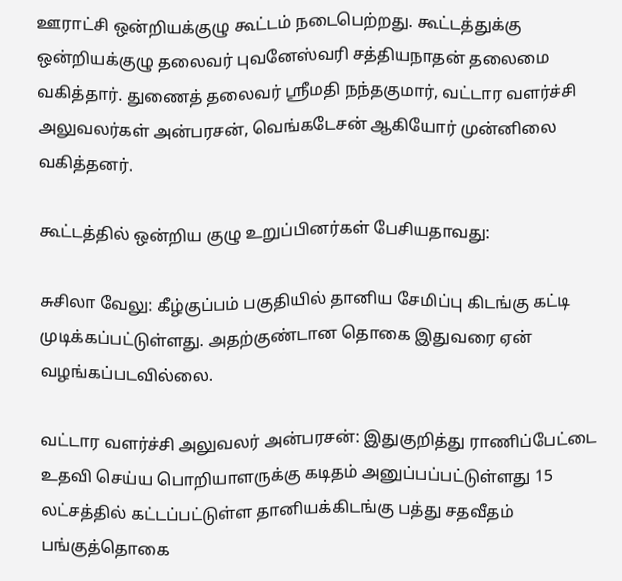ஊராட்சி ஒன்றியக்குழு கூட்டம் நடைபெற்றது. கூட்டத்துக்கு ஒன்றியக்குழு தலைவர் புவனேஸ்வரி சத்தியநாதன் தலைமை வகித்தார். துணைத் தலைவர் ஸ்ரீமதி நந்தகுமார், வட்டார வளர்ச்சி அலுவலர்கள் அன்பரசன், வெங்கடேசன் ஆகியோர் முன்னிலை வகித்தனர்.

கூட்டத்தில் ஒன்றிய குழு உறுப்பினர்கள் பேசியதாவது:

சுசிலா வேலு: கீழ்குப்பம் பகுதியில் தானிய சேமிப்பு கிடங்கு கட்டி முடிக்கப்பட்டுள்ளது. அதற்குண்டான தொகை இதுவரை ஏன் வழங்கப்படவில்லை.

வட்டார வளர்ச்சி அலுவலர் அன்பரசன்: இதுகுறித்து ராணிப்பேட்டை உதவி செய்ய பொறியாளருக்கு கடிதம் அனுப்பப்பட்டுள்ளது 15 லட்சத்தில் கட்டப்பட்டுள்ள தானியக்கிடங்கு பத்து சதவீதம் பங்குத்தொகை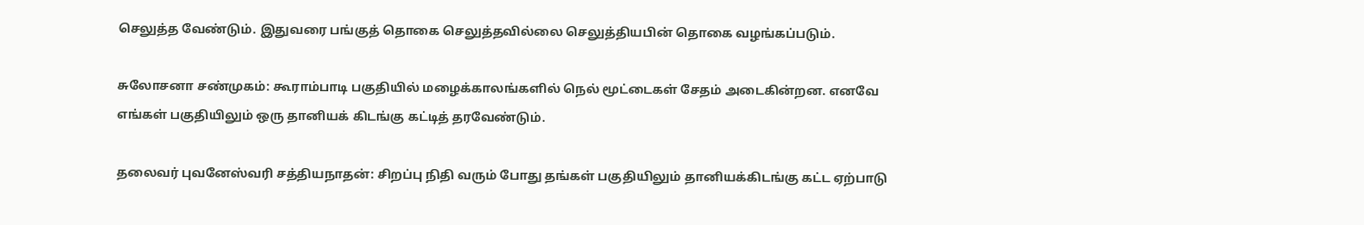செலுத்த வேண்டும். இதுவரை பங்குத் தொகை செலுத்தவில்லை செலுத்தியபின் தொகை வழங்கப்படும்.

சுலோசனா சண்முகம்: கூராம்பாடி பகுதியில் மழைக்காலங்களில் நெல் மூட்டைகள் சேதம் அடைகின்றன. எனவே எங்கள் பகுதியிலும் ஒரு தானியக் கிடங்கு கட்டித் தரவேண்டும்.

தலைவர் புவனேஸ்வரி சத்தியநாதன்: சிறப்பு நிதி வரும் போது தங்கள் பகுதியிலும் தானியக்கிடங்கு கட்ட ஏற்பாடு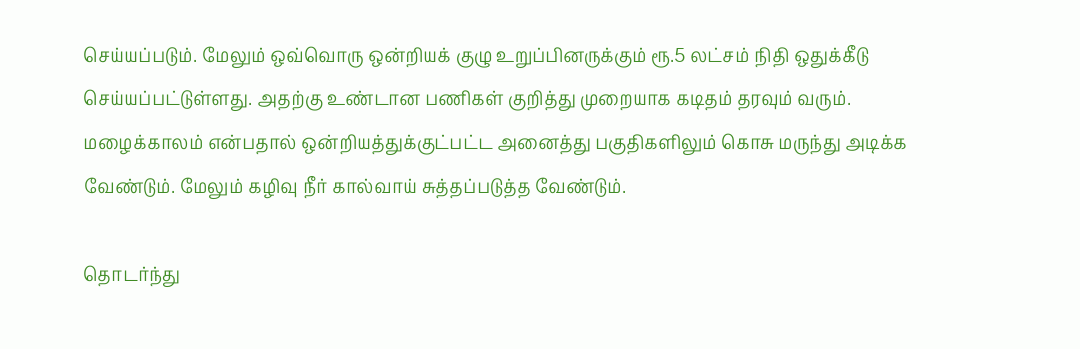செய்யப்படும். மேலும் ஒவ்வொரு ஒன்றியக் குழு உறுப்பினருக்கும் ரூ.5 லட்சம் நிதி ஒதுக்கீடு செய்யப்பட்டுள்ளது. அதற்கு உண்டான பணிகள் குறித்து முறையாக கடிதம் தரவும் வரும். மழைக்காலம் என்பதால் ஒன்றியத்துக்குட்பட்ட அனைத்து பகுதிகளிலும் கொசு மருந்து அடிக்க வேண்டும். மேலும் கழிவு நீர் கால்வாய் சுத்தப்படுத்த வேண்டும்.

தொடர்ந்து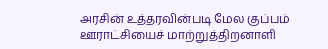அரசின் உத்தரவின்படி மேல குப்பம் ஊராட்சியைச் மாற்றுத்திறனாளி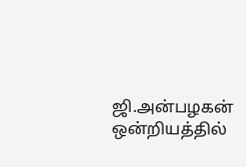ஜி.அன்பழகன் ஒன்றியத்தில்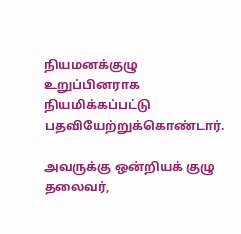நியமனக்குழு உறுப்பினராக நியமிக்கப்பட்டு பதவியேற்றுக்கொண்டார்.

அவருக்கு ஒன்றியக் குழு தலைவர்,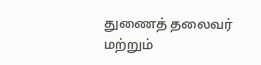துணைத் தலைவர் மற்றும்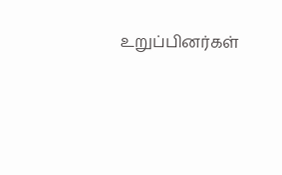உறுப்பினர்கள்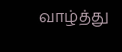வாழ்த்து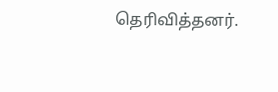தெரிவித்தனர்.